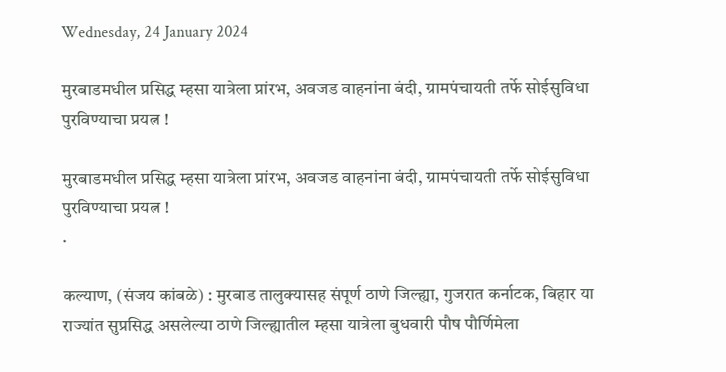Wednesday, 24 January 2024

मुरबाडमधील प्रसिद्ध म्हसा यात्रेला प्रांरभ, अवजड वाहनांना बंदी, ग्रामपंचायती तर्फे सोईसुविधा पुरविण्याचा प्रयत्न !

मुरबाडमधील प्रसिद्ध म्हसा यात्रेला प्रांरभ, अवजड वाहनांना बंदी, ग्रामपंचायती तर्फे सोईसुविधा पुरविण्याचा प्रयत्न !
.

कल्याण, (संजय कांबळे) : मुरबाड तालुक्यासह संपूर्ण ठाणे जिल्ह्या, गुजरात कर्नाटक, बिहार या राज्यांत सुप्रसिद्ध असलेल्या ठाणे जिल्ह्यातील म्हसा यात्रेला बुधवारी पौष पौर्णिमेला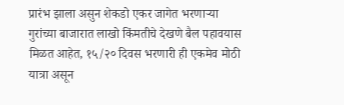प्रारंभ झाला असुन शेकडो एकर जागेत भरणाऱ्या  गुरांच्या बाजारात लाखो किंमतीचे देखणे बैल पहावयास मिळत आहेत, १५/२० दिवस भरणारी ही एकमेव मोठी यात्रा असून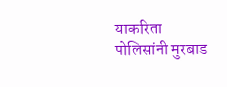याकरिता पोलिसांनी मुरबाड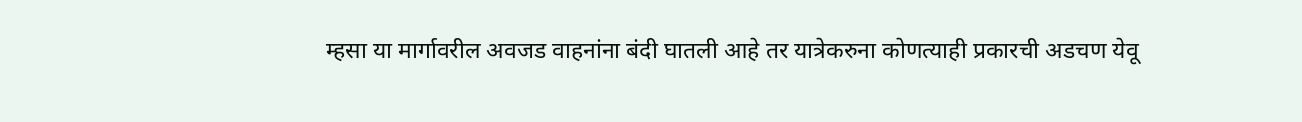म्हसा या मार्गावरील अवजड वाहनांना बंदी घातली आहे तर यात्रेकरुना कोणत्याही प्रकारची अडचण येवू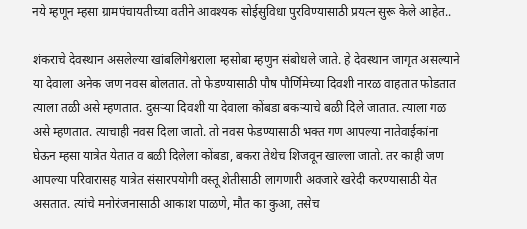नये म्हणून म्हसा ग्रामपंचायतीच्या वतीने आवश्यक सोईसुविधा पुरविण्यासाठी प्रयत्न सुरू केले आहेत..

शंकराचे देवस्थान असलेल्या खांबलिगेश्वराला म्हसोबा म्हणुन संबोधले जाते. हे देवस्थान जागृत असल्याने या देवाला अनेक जण नवस बोलतात. तो फेडण्यासाठी पौष पौर्णिमेच्या दिवशी नारळ वाहतात फोडतात त्याला तळी असे म्हणतात. दुसऱ्या दिवशी या देवाला कोंबडा बकऱ्याचे बळी दिले जातात. त्याला गळ असे म्हणतात. त्याचाही नवस दिला जातो. तो नवस फेडण्यासाठी भक्त गण आपल्या नातेवाईकांना घेऊन म्हसा यात्रेत येतात व बळी दिलेला कोंबडा, बकरा तेथेच शिजवून खाल्ला जातो. तर काही जण आपल्या परिवारासह यात्रेत संसारपयोगी वस्तू शेतीसाठी लागणारी अवजारे खरेदी करण्यासाठी येत असतात. त्यांचे मनोरंजनासाठी आकाश पाळणे, मौत का कुआ, तसेच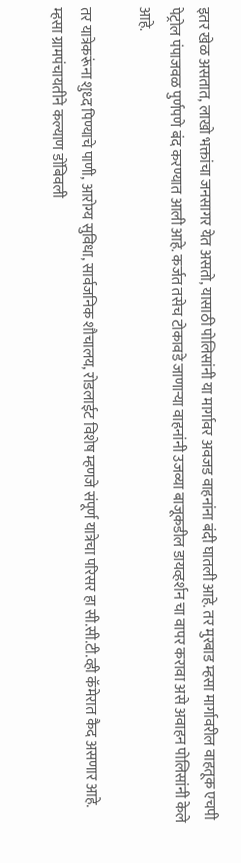इतर खेळ असतात, लाखो भक्तांचा जनसागर येत असतो, यासाठी पोलिसांनी या मार्गावर अवजड वाहनांना बंदी घातली आहे. तर मुरबाड म्हसा मार्गावरील वाहतूक एचपी पेट्रोल पंपाजवळ पुर्णपणे बंद करण्यात आली आहे. कर्जत तसेच टोकावडे जाणाऱ्या वाहनांनी उजव्या बाजूकडील डायव्हर्शन चा वापर करावा असे अवाहन पोलिसांनी केले आहे.

तर यात्रेकरूंना शुध्द पिण्याचे पाणी, आरोग्य सुविधा, सार्वजनिक शौचालय, रोडलाईट विशेष म्हणजे संपूर्ण यात्रेचा परिसर हा सी.सी.टी.व्ही कॅमेरात कैद असणार आहे. म्हसा ग्रामपंचायतीने कल्याण डोंबिवली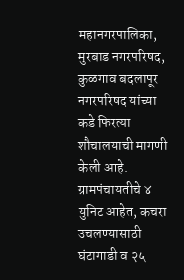महानगरपालिका, मुरबाड नगरपरिषद, कुळगाव बदलापूर नगरपरिषद यांच्या कडे फिरत्या शौचालयाची मागणी केली आहे. ग्रामपंचायतीचे ४ युनिट आहेत, कचरा उचलण्यासाठी घंटागाडी व २५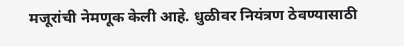मजूरांची नेमणूक केली आहे. धुळीवर नियंत्रण ठेवण्यासाठी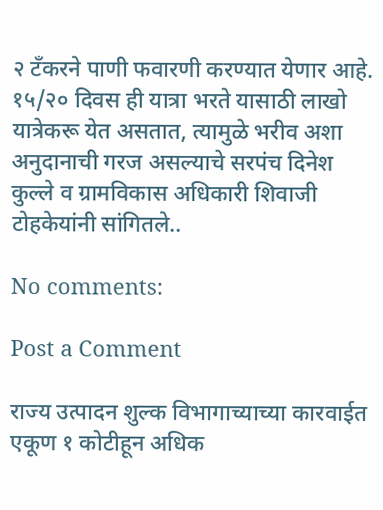२ टँकरने पाणी फवारणी करण्यात येणार आहे. १५/२० दिवस ही यात्रा भरते यासाठी लाखो यात्रेकरू येत असतात, त्यामुळे भरीव अशा अनुदानाची गरज असल्याचे सरपंच दिनेश कुल्ले व ग्रामविकास अधिकारी शिवाजी टोहकेयांनी सांगितले..

No comments:

Post a Comment

राज्य उत्पादन शुल्क विभागाच्याच्या कारवाईत एकूण १ कोटीहून अधिक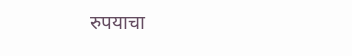रुपयाचा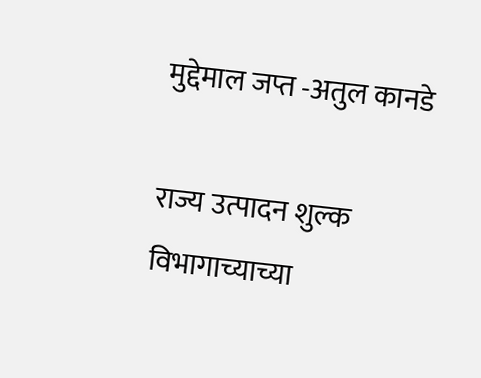मुद्देमाल जप्त -अतुल कानडे

राज्य उत्पादन शुल्क विभागाच्याच्या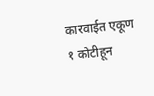कारवाईत एकूण १ कोटीहून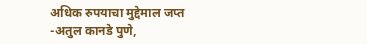अधिक रुपयाचा मुद्देमाल जप्त -अतुल कानडे पुणे,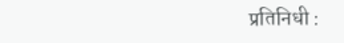प्रतिनिधी :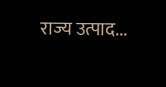राज्य उत्पाद...